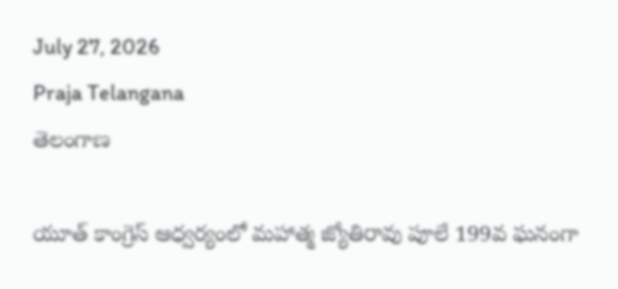July 27, 2026
Praja Telangana
తెలంగాణ

యూత్ కాంగ్రెస్ ఆధ్వర్యంలో మహాత్మ జ్యోతిరావు పూలే 199వ ఘనంగా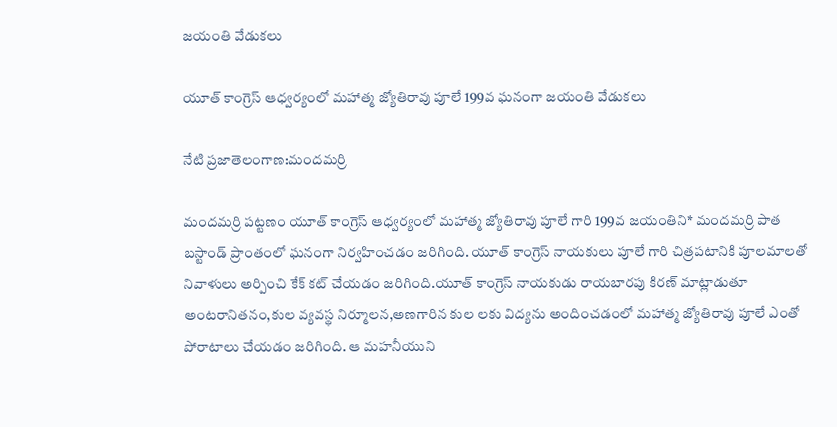జయంతి వేడుకలు

యూత్ కాంగ్రెస్ ఆధ్వర్యంలో మహాత్మ జ్యోతిరావు పూలే 199వ ఘనంగా జయంతి వేడుకలు

నేటి ప్రజాతెలంగాణ:మందమర్రి

మందమర్రి పట్టణం యూత్ కాంగ్రెస్ ఆధ్వర్యంలో మహాత్మ జ్యోతిరావు పూలే గారి 199వ జయంతిని* మందమర్రి పాత బస్టాండ్ ప్రాంతంలో ఘనంగా నిర్వహించడం జరిగింది. యూత్ కాంగ్రెస్ నాయకులు పూలే గారి చిత్రపటానికి పూలమాలతో నివాళులు అర్పించి కేక్ కట్ చేయడం జరిగింది.యూత్ కాంగ్రెస్ నాయకుడు రాయబారపు కిరణ్ మాట్లాడుతూ అంటరానితనం,కుల వ్యవస్థ నిర్మూలన,అణగారిన కుల లకు విద్యను అందించడంలో మహాత్మ జ్యోతిరావు పూలే ఎంతో పోరాటాలు చేయడం జరిగింది. ఆ మహనీయుని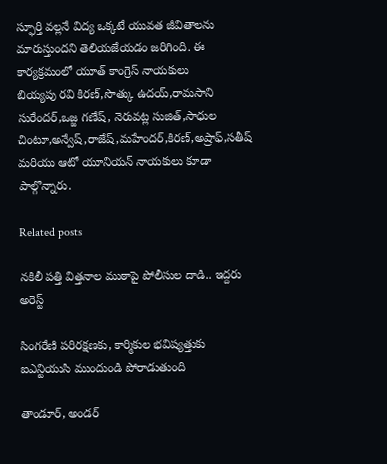స్ఫూర్తి వల్లనే విద్య ఒక్కటే యువత జీవితాలను మారుస్తుందని తెలియజేయడం జరిగింది. ఈ కార్యక్రమంలో యూత్ కాంగ్రెస్ నాయకులు
బియ్యపు రవి కిరణ్,సొత్కు ఉదయ్,రామసాని సురేందర్,ఒజ్జ గణేష్, నెరువట్ల సుజిత్,సాధుల చింటూ,అన్వేష్,రాజేష్,మహేందర్,కిరణ్,అష్రాఫ్,సతీష్ మరియు ఆటో యూనియన్ నాయకులు కూడా పాల్గొన్నారు.

Related posts

నకిలీ పత్తి విత్తనాల ముఠాపై పోలీసుల దాడి.. ఇద్దరు అరెస్ట్

సింగరేణి పరిరక్షణకు, కార్మికుల భవిష్యత్తుకు ఐఎన్టియుసి ముందుండి పోరాడుతుంది

తాండూర్, అండర్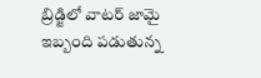బ్రిడ్జిలో వాటర్ జామై ఇబ్బంది పడుతున్న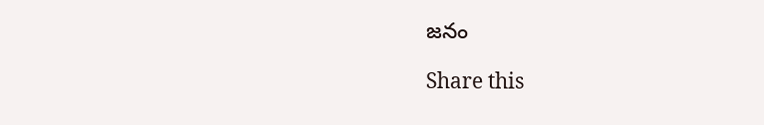జనం

Share this